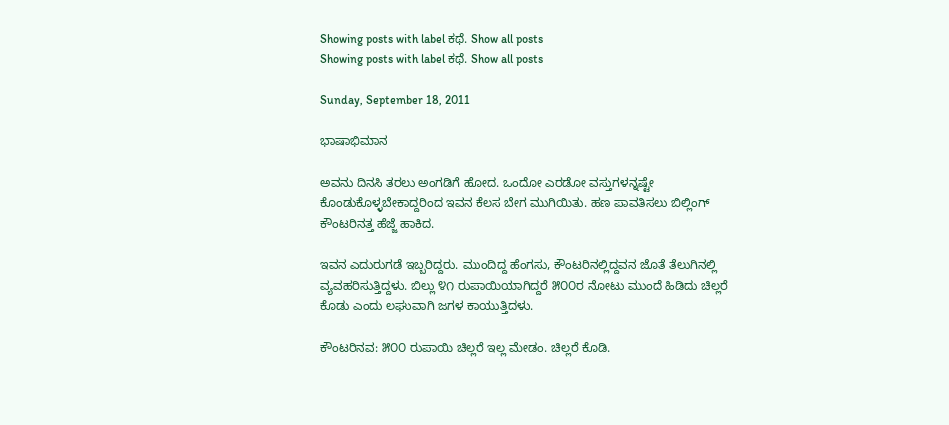Showing posts with label ಕಥೆ. Show all posts
Showing posts with label ಕಥೆ. Show all posts

Sunday, September 18, 2011

ಭಾಷಾಭಿಮಾನ

ಅವನು ದಿನಸಿ ತರಲು ಅಂಗಡಿಗೆ ಹೋದ. ಒಂದೋ ಎರಡೋ ವಸ್ತುಗಳನ್ನಷ್ಟೇ ಕೊಂಡುಕೊಳ್ಳಬೇಕಾದ್ದರಿಂದ ಇವನ ಕೆಲಸ ಬೇಗ ಮುಗಿಯಿತು. ಹಣ ಪಾವತಿಸಲು ಬಿಲ್ಲಿಂಗ್ ಕೌಂಟರಿನತ್ತ ಹೆಜ್ಜೆ ಹಾಕಿದ.

ಇವನ ಎದುರುಗಡೆ ಇಬ್ಬರಿದ್ದರು. ಮುಂದಿದ್ದ ಹೆಂಗಸು, ಕೌಂಟರಿನಲ್ಲಿದ್ದವನ ಜೊತೆ ತೆಲುಗಿನಲ್ಲಿ ವ್ಯವಹರಿಸುತ್ತಿದ್ದಳು. ಬಿಲ್ಲು ೪೧ ರುಪಾಯಿಯಾಗಿದ್ದರೆ ೫೦೦ರ ನೋಟು ಮುಂದೆ ಹಿಡಿದು ಚಿಲ್ಲರೆ ಕೊಡು ಎಂದು ಲಘುವಾಗಿ ಜಗಳ ಕಾಯುತ್ತಿದಳು.

ಕೌಂಟರಿನವ: ೫೦೦ ರುಪಾಯಿ ಚಿಲ್ಲರೆ ಇಲ್ಲ ಮೇಡಂ. ಚಿಲ್ಲರೆ ಕೊಡಿ.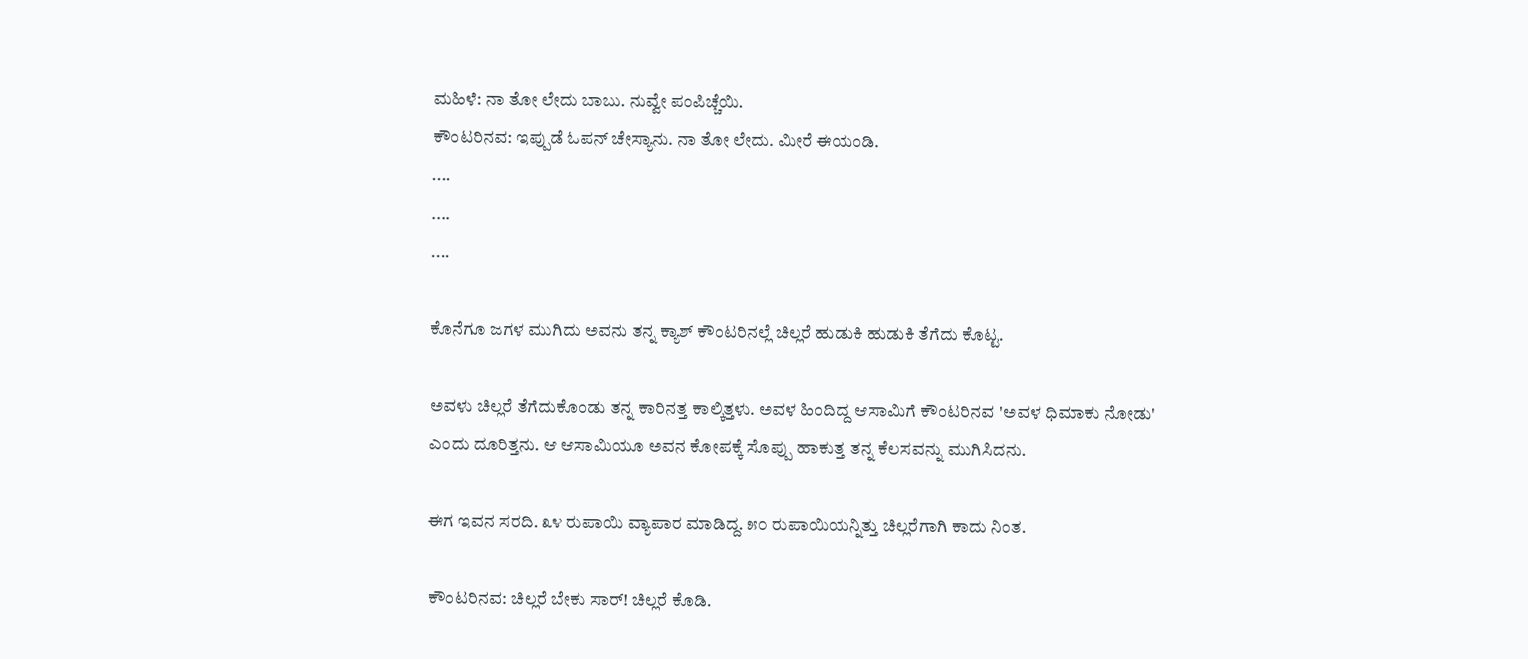ಮಹಿಳೆ: ನಾ ತೋ ಲೇದು ಬಾಬು. ನುವ್ವೇ ಪಂಪಿಚ್ಚೆಯಿ.
ಕೌಂಟರಿನವ: ಇಪ್ಪುಡೆ ಓಪನ್ ಚೇಸ್ಯಾನು. ನಾ ತೋ ಲೇದು. ಮೀರೆ ಈಯಂಡಿ.
....
....
....

ಕೊನೆಗೂ ಜಗಳ ಮುಗಿದು ಅವನು ತನ್ನ ಕ್ಯಾಶ್ ಕೌಂಟರಿನಲ್ಲೆ ಚಿಲ್ಲರೆ ಹುಡುಕಿ ಹುಡುಕಿ ತೆಗೆದು ಕೊಟ್ಟ.

ಅವಳು ಚಿಲ್ಲರೆ ತೆಗೆದುಕೊಂಡು ತನ್ನ ಕಾರಿನತ್ತ ಕಾಲ್ಕಿತ್ತಳು. ಅವಳ ಹಿಂದಿದ್ದ ಆಸಾಮಿಗೆ ಕೌಂಟರಿನವ 'ಅವಳ ಧಿಮಾಕು ನೋಡು' ಎಂದು ದೂರಿತ್ತನು. ಆ ಆಸಾಮಿಯೂ ಅವನ ಕೋಪಕ್ಕೆ ಸೊಪ್ಪು ಹಾಕುತ್ತ ತನ್ನ ಕೆಲಸವನ್ನು ಮುಗಿಸಿದನು.

ಈಗ ಇವನ ಸರದಿ. ೩೪ ರುಪಾಯಿ ವ್ಯಾಪಾರ ಮಾಡಿದ್ದ. ೫೦ ರುಪಾಯಿಯನ್ನಿತ್ತು ಚಿಲ್ಲರೆಗಾಗಿ ಕಾದು ನಿಂತ.

ಕೌಂಟರಿನವ: ಚಿಲ್ಲರೆ ಬೇಕು ಸಾರ್! ಚಿಲ್ಲರೆ ಕೊಡಿ.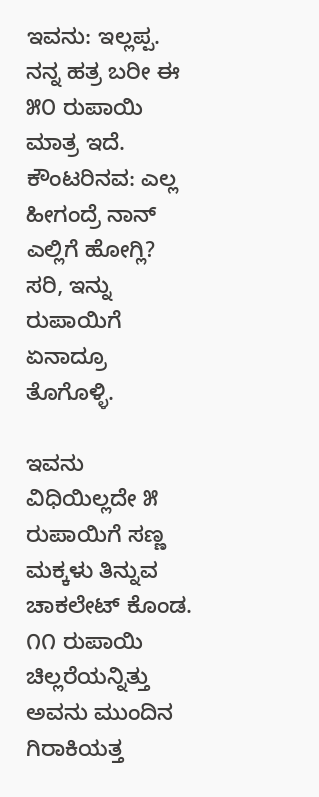ಇವನು: ಇಲ್ಲಪ್ಪ. ನನ್ನ ಹತ್ರ ಬರೀ ಈ ೫೦ ರುಪಾಯಿ ಮಾತ್ರ ಇದೆ.
ಕೌಂಟರಿನವ: ಎಲ್ಲ ಹೀಗಂದ್ರೆ ನಾನ್ ಎಲ್ಲಿಗೆ ಹೋಗ್ಲಿ? ಸರಿ, ಇನ್ನು ರುಪಾಯಿಗೆ ಏನಾದ್ರೂ ತೊಗೊಳ್ಳಿ.

ಇವನು ವಿಧಿಯಿಲ್ಲದೇ ೫ ರುಪಾಯಿಗೆ ಸಣ್ಣ ಮಕ್ಕಳು ತಿನ್ನುವ ಚಾಕಲೇಟ್ ಕೊಂಡ. ೧೧ ರುಪಾಯಿ ಚಿಲ್ಲರೆಯನ್ನಿತ್ತು ಅವನು ಮುಂದಿನ ಗಿರಾಕಿಯತ್ತ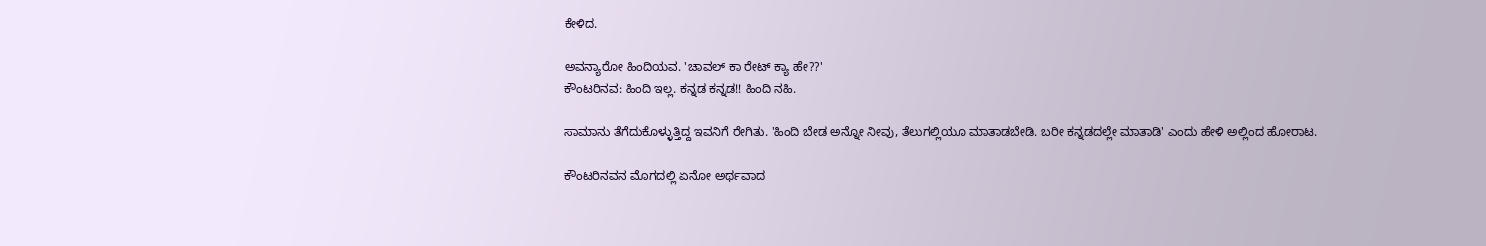ಕೇಳಿದ.

ಅವನ್ಯಾರೋ ಹಿಂದಿಯವ. 'ಚಾವಲ್ ಕಾ ರೇಟ್ ಕ್ಯಾ ಹೇ??'
ಕೌಂಟರಿನವ: ಹಿಂದಿ ಇಲ್ಲ. ಕನ್ನಡ ಕನ್ನಡ!! ಹಿಂದಿ ನಹಿ.

ಸಾಮಾನು ತೆಗೆದುಕೊಳ್ಳುತ್ತಿದ್ದ ಇವನಿಗೆ ರೇಗಿತು. 'ಹಿಂದಿ ಬೇಡ ಅನ್ನೋ ನೀವು, ತೆಲುಗಲ್ಲಿಯೂ ಮಾತಾಡಬೇಡಿ. ಬರೀ ಕನ್ನಡದಲ್ಲೇ ಮಾತಾಡಿ' ಎಂದು ಹೇಳಿ ಅಲ್ಲಿಂದ ಹೋರಾಟ.

ಕೌಂಟರಿನವನ ಮೊಗದಲ್ಲಿ ಏನೋ ಅರ್ಥವಾದ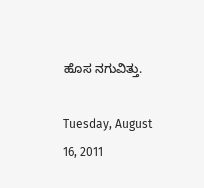ಹೊಸ ನಗುವಿತ್ತು.

Tuesday, August 16, 2011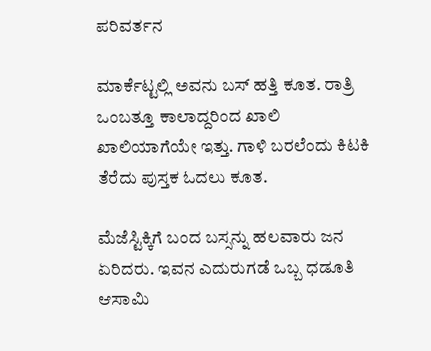ಪರಿವರ್ತನ

ಮಾರ್ಕೆಟ್ಟಲ್ಲಿ ಅವನು ಬಸ್ ಹತ್ತಿ ಕೂತ. ರಾತ್ರಿ ಒಂಬತ್ತೂ ಕಾಲಾದ್ದರಿಂದ ಖಾಲಿ ಖಾಲಿಯಾಗೆಯೇ ಇತ್ತು. ಗಾಳಿ ಬರಲೆಂದು ಕಿಟಕಿ ತೆರೆದು ಪುಸ್ತಕ ಓದಲು ಕೂತ.

ಮೆಜೆಸ್ಟಿಕ್ಕಿಗೆ ಬಂದ ಬಸ್ಸನ್ನು ಹಲವಾರು ಜನ ಏರಿದರು. ಇವನ ಎದುರುಗಡೆ ಒಬ್ಬ ಧಡೂತಿ ಆಸಾಮಿ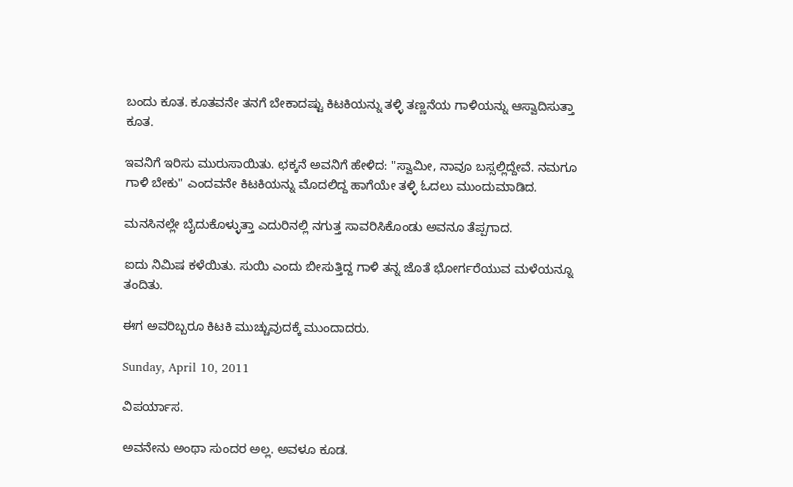ಬಂದು ಕೂತ. ಕೂತವನೇ ತನಗೆ ಬೇಕಾದಷ್ಟು ಕಿಟಕಿಯನ್ನು ತಳ್ಳಿ ತಣ್ಣನೆಯ ಗಾಳಿಯನ್ನು ಆಸ್ವಾದಿಸುತ್ತಾ ಕೂತ.

ಇವನಿಗೆ ಇರಿಸು ಮುರುಸಾಯಿತು. ಛಕ್ಕನೆ ಅವನಿಗೆ ಹೇಳಿದ: "ಸ್ವಾಮೀ, ನಾವೂ ಬಸ್ಸಲ್ಲಿದ್ದೇವೆ. ನಮಗೂ ಗಾಳಿ ಬೇಕು" ಎಂದವನೇ ಕಿಟಕಿಯನ್ನು ಮೊದಲಿದ್ದ ಹಾಗೆಯೇ ತಳ್ಳಿ ಓದಲು ಮುಂದುಮಾಡಿದ.

ಮನಸಿನಲ್ಲೇ ಬೈದುಕೊಳ್ಳುತ್ತಾ ಎದುರಿನಲ್ಲಿ ನಗುತ್ತ ಸಾವರಿಸಿಕೊಂಡು ಅವನೂ ತೆಪ್ಪಗಾದ.

ಐದು ನಿಮಿಷ ಕಳೆಯಿತು. ಸುಯಿ ಎಂದು ಬೀಸುತ್ತಿದ್ದ ಗಾಳಿ ತನ್ನ ಜೊತೆ ಭೋರ್ಗರೆಯುವ ಮಳೆಯನ್ನೂ ತಂದಿತು.

ಈಗ ಅವರಿಬ್ಬರೂ ಕಿಟಕಿ ಮುಚ್ಚುವುದಕ್ಕೆ ಮುಂದಾದರು.

Sunday, April 10, 2011

ವಿಪರ್ಯಾಸ.

ಅವನೇನು ಅಂಥಾ ಸುಂದರ ಅಲ್ಲ. ಅವಳೂ ಕೂಡ.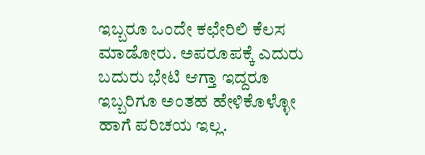ಇಬ್ಬರೂ ಒಂದೇ ಕಛೇರಿಲಿ ಕೆಲಸ ಮಾಡೋರು. ಅಪರೂಪಕ್ಕೆ ಎದುರು ಬದುರು ಭೇಟಿ ಆಗ್ತಾ ಇದ್ದರೂ ಇಬ್ಬರಿಗೂ ಅಂತಹ ಹೇಳಿಕೊಳ್ಳೋ ಹಾಗೆ ಪರಿಚಯ ಇಲ್ಲ.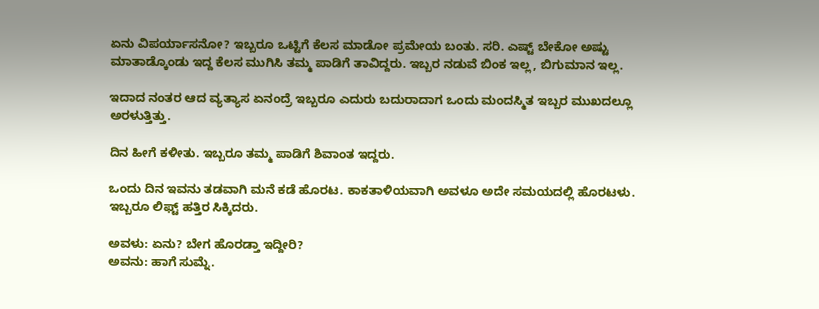ಏನು ವಿಪರ್ಯಾಸನೋ? ಇಬ್ಬರೂ ಒಟ್ಟಿಗೆ ಕೆಲಸ ಮಾಡೋ ಪ್ರಮೇಯ ಬಂತು. ಸರಿ. ಎಷ್ಟ್ ಬೇಕೋ ಅಷ್ಟು ಮಾತಾಡ್ಕೊಂಡು ಇದ್ದ ಕೆಲಸ ಮುಗಿಸಿ ತಮ್ಮ ಪಾಡಿಗೆ ತಾವಿದ್ದರು. ಇಬ್ಬರ ನಡುವೆ ಬಿಂಕ ಇಲ್ಲ, ಬಿಗುಮಾನ ಇಲ್ಲ.

ಇದಾದ ನಂತರ ಆದ ವ್ಯತ್ಯಾಸ ಏನಂದ್ರೆ ಇಬ್ಬರೂ ಎದುರು ಬದುರಾದಾಗ ಒಂದು ಮಂದಸ್ಮಿತ ಇಬ್ಬರ ಮುಖದಲ್ಲೂ ಅರಳುತ್ತಿತ್ತು.

ದಿನ ಹೀಗೆ ಕಳೀತು. ಇಬ್ಬರೂ ತಮ್ಮ ಪಾಡಿಗೆ ಶಿವಾಂತ ಇದ್ದರು.

ಒಂದು ದಿನ ಇವನು ತಡವಾಗಿ ಮನೆ ಕಡೆ ಹೊರಟ. ಕಾಕತಾಳಿಯವಾಗಿ ಅವಳೂ ಅದೇ ಸಮಯದಲ್ಲಿ ಹೊರಟಳು. ಇಬ್ಬರೂ ಲಿಫ್ಟ್ ಹತ್ತಿರ ಸಿಕ್ಕಿದರು.

ಅವಳು: ಏನು? ಬೇಗ ಹೊರಡ್ತಾ ಇದ್ದೀರಿ?
ಅವನು: ಹಾಗೆ ಸುಮ್ನೆ.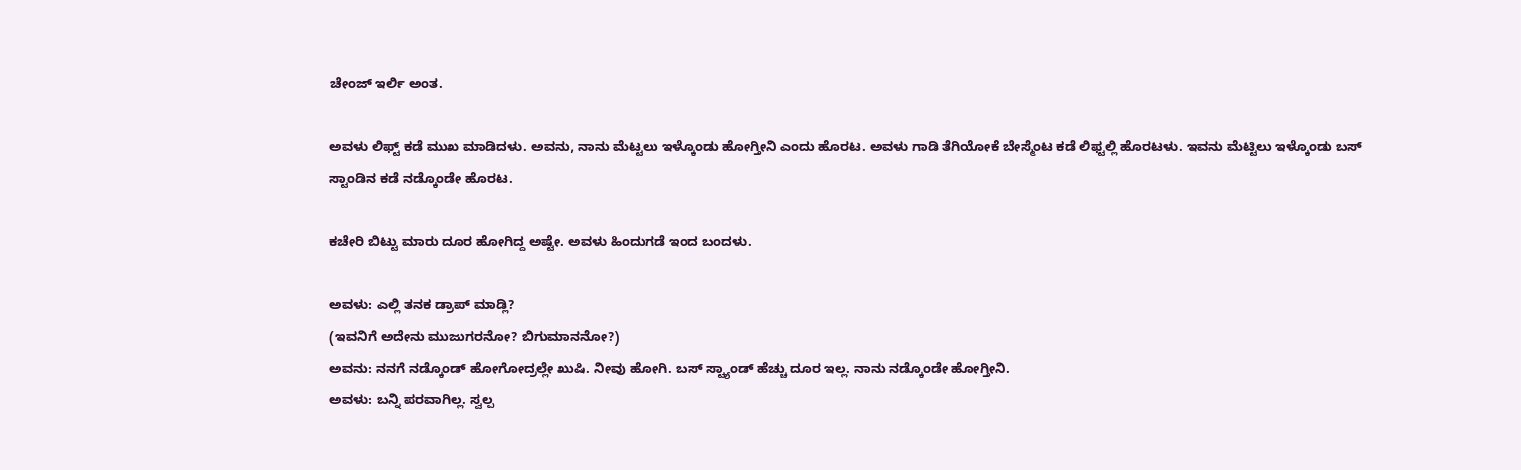ಚೇಂಜ್ ಇರ್ಲಿ ಅಂತ.

ಅವಳು ಲಿಫ್ಟ್ ಕಡೆ ಮುಖ ಮಾಡಿದಳು. ಅವನು, ನಾನು ಮೆಟ್ಟಲು ಇಳ್ಕೊಂಡು ಹೋಗ್ತೀನಿ ಎಂದು ಹೊರಟ. ಅವಳು ಗಾಡಿ ತೆಗಿಯೋಕೆ ಬೇಸ್ಮೆಂಟ ಕಡೆ ಲಿಫ್ಟಲ್ಲಿ ಹೊರಟಳು. ಇವನು ಮೆಟ್ಟಿಲು ಇಳ್ಕೊಂಡು ಬಸ್ ಸ್ಟಾಂಡಿನ ಕಡೆ ನಡ್ಕೊಂಡೇ ಹೊರಟ.

ಕಚೇರಿ ಬಿಟ್ಟು ಮಾರು ದೂರ ಹೋಗಿದ್ದ ಅಷ್ಟೇ. ಅವಳು ಹಿಂದುಗಡೆ ಇಂದ ಬಂದಳು.

ಅವಳು: ಎಲ್ಲಿ ತನಕ ಡ್ರಾಪ್ ಮಾಡ್ಲಿ?
(ಇವನಿಗೆ ಅದೇನು ಮುಜುಗರನೋ? ಬಿಗುಮಾನನೋ?)
ಅವನು: ನನಗೆ ನಡ್ಕೊಂಡ್ ಹೋಗೋದ್ರಲ್ಲೇ ಖುಷಿ. ನೀವು ಹೋಗಿ. ಬಸ್ ಸ್ಟ್ಯಾಂಡ್ ಹೆಚ್ಚು ದೂರ ಇಲ್ಲ. ನಾನು ನಡ್ಕೊಂಡೇ ಹೋಗ್ತೀನಿ.
ಅವಳು: ಬನ್ನಿ ಪರವಾಗಿಲ್ಲ. ಸ್ವಲ್ಪ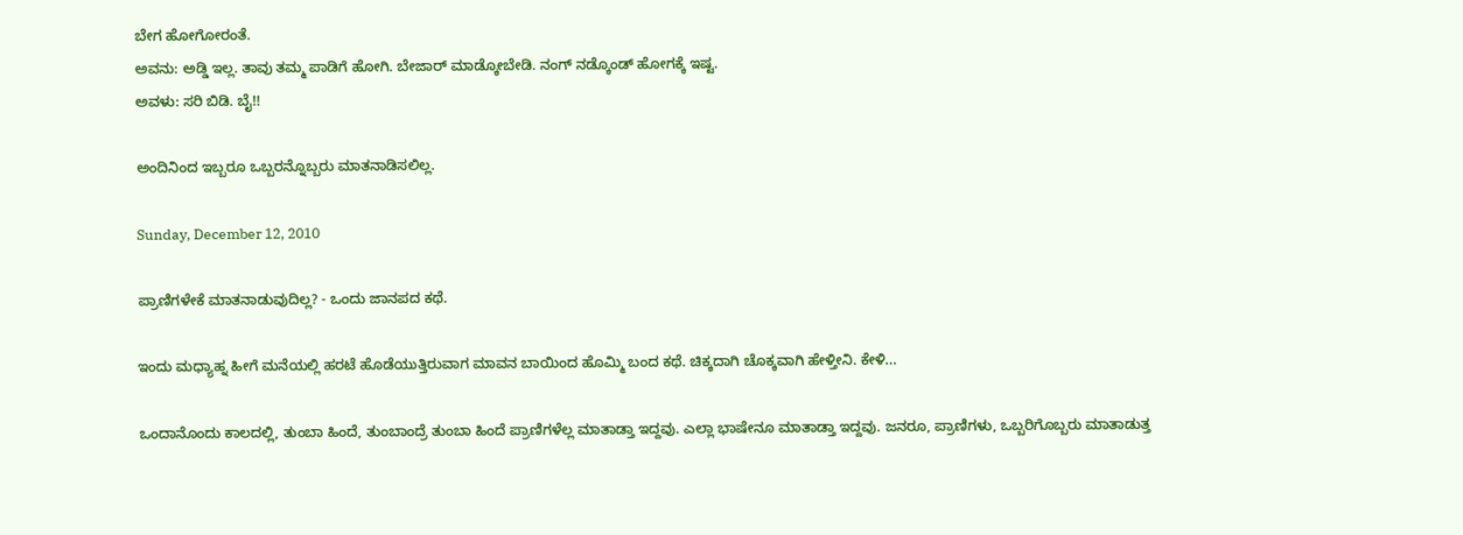ಬೇಗ ಹೋಗೋರಂತೆ.
ಅವನು: ಅಡ್ಡಿ ಇಲ್ಲ. ತಾವು ತಮ್ಮ ಪಾಡಿಗೆ ಹೋಗಿ. ಬೇಜಾರ್ ಮಾಡ್ಕೋಬೇಡಿ. ನಂಗ್ ನಡ್ಕೊಂಡ್ ಹೋಗಕ್ಕೆ ಇಷ್ಟ.
ಅವಳು: ಸರಿ ಬಿಡಿ. ಬೈ!!

ಅಂದಿನಿಂದ ಇಬ್ಬರೂ ಒಬ್ಬರನ್ನೊಬ್ಬರು ಮಾತನಾಡಿಸಲಿಲ್ಲ.

Sunday, December 12, 2010

ಪ್ರಾಣಿಗಳೇಕೆ ಮಾತನಾಡುವುದಿಲ್ಲ? - ಒಂದು ಜಾನಪದ ಕಥೆ.

ಇಂದು ಮಧ್ಯಾಹ್ನ ಹೀಗೆ ಮನೆಯಲ್ಲಿ ಹರಟೆ ಹೊಡೆಯುತ್ತಿರುವಾಗ ಮಾವನ ಬಾಯಿಂದ ಹೊಮ್ಮಿ ಬಂದ ಕಥೆ. ಚಿಕ್ಕದಾಗಿ ಚೊಕ್ಕವಾಗಿ ಹೇಳ್ತೀನಿ. ಕೇಳಿ...

ಒಂದಾನೊಂದು ಕಾಲದಲ್ಲಿ, ತುಂಬಾ ಹಿಂದೆ, ತುಂಬಾಂದ್ರೆ ತುಂಬಾ ಹಿಂದೆ ಪ್ರಾಣಿಗಳೆಲ್ಲ ಮಾತಾಡ್ತಾ ಇದ್ದವು. ಎಲ್ಲಾ ಭಾಷೇನೂ ಮಾತಾಡ್ತಾ ಇದ್ದವು. ಜನರೂ, ಪ್ರಾಣಿಗಳು, ಒಬ್ಬರಿಗೊಬ್ಬರು ಮಾತಾಡುತ್ತ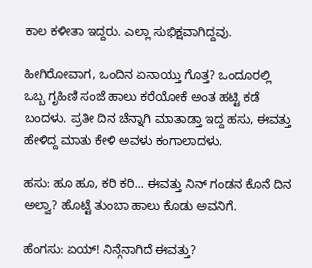ಕಾಲ ಕಳೀತಾ ಇದ್ದರು. ಎಲ್ಲಾ ಸುಭಿಕ್ಷವಾಗಿದ್ದವು.

ಹೀಗಿರೋವಾಗ, ಒಂದಿನ ಏನಾಯ್ತು ಗೊತ್ತ? ಒಂದೂರಲ್ಲಿ ಒಬ್ಬ ಗೃಹಿಣಿ ಸಂಜೆ ಹಾಲು ಕರೆಯೋಕೆ ಅಂತ ಹಟ್ಟಿ ಕಡೆ ಬಂದಳು. ಪ್ರತೀ ದಿನ ಚೆನ್ನಾಗಿ ಮಾತಾಡ್ತಾ ಇದ್ದ ಹಸು, ಈವತ್ತು ಹೇಳಿದ್ದ ಮಾತು ಕೇಳಿ ಅವಳು ಕಂಗಾಲಾದಳು.

ಹಸು: ಹೂ ಹೂ, ಕರಿ ಕರಿ... ಈವತ್ತು ನಿನ್ ಗಂಡನ ಕೊನೆ ದಿನ ಅಲ್ವಾ? ಹೊಟ್ಟೆ ತುಂಬಾ ಹಾಲು ಕೊಡು ಅವನಿಗೆ.

ಹೆಂಗಸು: ಏಯ್! ನಿನ್ಗೆನಾಗಿದೆ ಈವತ್ತು?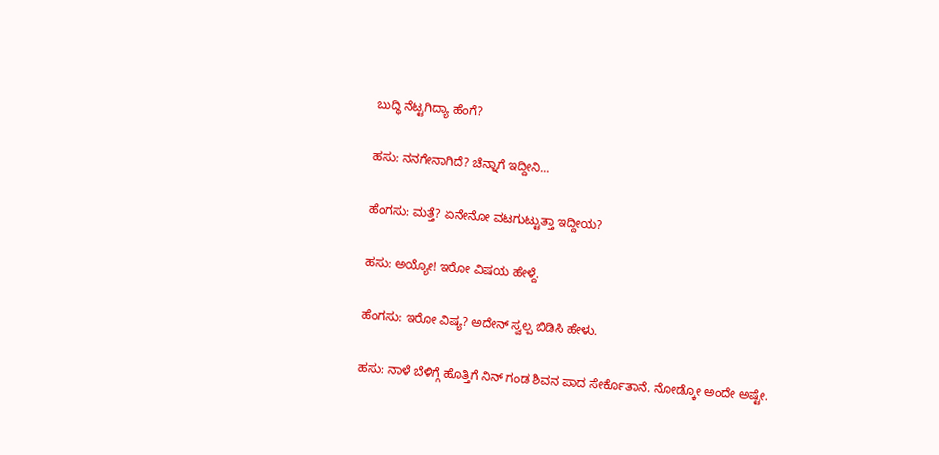ಬುದ್ಧಿ ನೆಟ್ಟಗಿದ್ಯಾ ಹೆಂಗೆ?

ಹಸು: ನನಗೇನಾಗಿದೆ? ಚೆನ್ನಾಗೆ ಇದ್ದೀನಿ...

ಹೆಂಗಸು: ಮತ್ತೆ? ಏನೇನೋ ವಟಗುಟ್ಟುತ್ತಾ ಇದ್ದೀಯ?

ಹಸು: ಅಯ್ಯೋ! ಇರೋ ವಿಷಯ ಹೇಳ್ದೆ.

ಹೆಂಗಸು: ಇರೋ ವಿಷ್ಯ? ಅದೇನ್ ಸ್ವಲ್ಪ ಬಿಡಿಸಿ ಹೇಳು.

ಹಸು: ನಾಳೆ ಬೆಳಿಗ್ಗೆ ಹೊತ್ತಿಗೆ ನಿನ್ ಗಂಡ ಶಿವನ ಪಾದ ಸೇರ್ಕೊತಾನೆ. ನೋಡ್ಕೋ ಅಂದೇ ಅಷ್ಟೇ.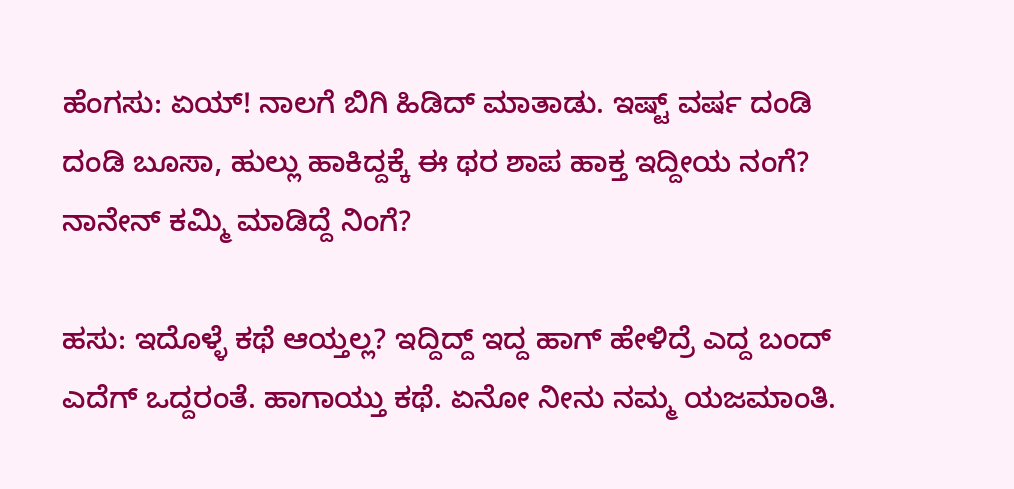ಹೆಂಗಸು: ಏಯ್! ನಾಲಗೆ ಬಿಗಿ ಹಿಡಿದ್ ಮಾತಾಡು. ಇಷ್ಟ್ ವರ್ಷ ದಂಡಿ ದಂಡಿ ಬೂಸಾ, ಹುಲ್ಲು ಹಾಕಿದ್ದಕ್ಕೆ ಈ ಥರ ಶಾಪ ಹಾಕ್ತ ಇದ್ದೀಯ ನಂಗೆ? ನಾನೇನ್ ಕಮ್ಮಿ ಮಾಡಿದ್ದೆ ನಿಂಗೆ?

ಹಸು: ಇದೊಳ್ಳೆ ಕಥೆ ಆಯ್ತಲ್ಲ? ಇದ್ದಿದ್ದ್ ಇದ್ದ ಹಾಗ್ ಹೇಳಿದ್ರೆ ಎದ್ದ ಬಂದ್ ಎದೆಗ್ ಒದ್ದರಂತೆ. ಹಾಗಾಯ್ತು ಕಥೆ. ಏನೋ ನೀನು ನಮ್ಮ ಯಜಮಾಂತಿ.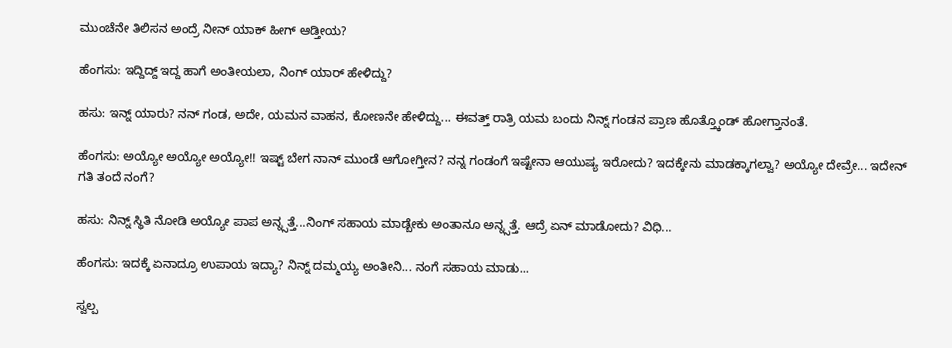ಮುಂಚೆನೇ ತಿಲಿಸನ ಅಂದ್ರೆ ನೀನ್ ಯಾಕ್ ಹೀಗ್ ಆಡ್ತೀಯ?

ಹೆಂಗಸು: ಇದ್ದಿದ್ದ್ ಇದ್ದ ಹಾಗೆ ಅಂತೀಯಲಾ, ನಿಂಗ್ ಯಾರ್ ಹೇಳಿದ್ದು?

ಹಸು: ಇನ್ನ್ ಯಾರು? ನನ್ ಗಂಡ, ಅದೇ, ಯಮನ ವಾಹನ, ಕೋಣನೇ ಹೇಳಿದ್ದು... ಈವತ್ತ್ ರಾತ್ರಿ ಯಮ ಬಂದು ನಿನ್ನ್ ಗಂಡನ ಪ್ರಾಣ ಹೊತ್ತ್ಕೊಂಡ್ ಹೋಗ್ತಾನಂತೆ.

ಹೆಂಗಸು: ಅಯ್ಯೋ ಅಯ್ಯೋ ಅಯ್ಯೋ!! ಇಷ್ಟ್ ಬೇಗ ನಾನ್ ಮುಂಡೆ ಆಗೋಗ್ತೀನ? ನನ್ನ ಗಂಡಂಗೆ ಇಷ್ಟೇನಾ ಆಯುಷ್ಯ ಇರೋದು? ಇದಕ್ಕೇನು ಮಾಡಕ್ಕಾಗಲ್ವಾ? ಅಯ್ಯೋ ದೇವ್ರೇ... ಇದೇನ್ ಗತಿ ತಂದೆ ನಂಗೆ?

ಹಸು: ನಿನ್ನ್ ಸ್ಥಿತಿ ನೋಡಿ ಅಯ್ಯೋ ಪಾಪ ಅನ್ನ್ಸತ್ತೆ...ನಿಂಗ್ ಸಹಾಯ ಮಾಡ್ಬೇಕು ಅಂತಾನೂ ಅನ್ನ್ಸತ್ತೆ. ಆದ್ರೆ ಏನ್ ಮಾಡೋದು? ವಿಧಿ...

ಹೆಂಗಸು: ಇದಕ್ಕೆ ಏನಾದ್ರೂ ಉಪಾಯ ಇದ್ಯಾ? ನಿನ್ನ್ ದಮ್ಮಯ್ಯ ಅಂತೀನಿ... ನಂಗೆ ಸಹಾಯ ಮಾಡು...

ಸ್ವಲ್ಪ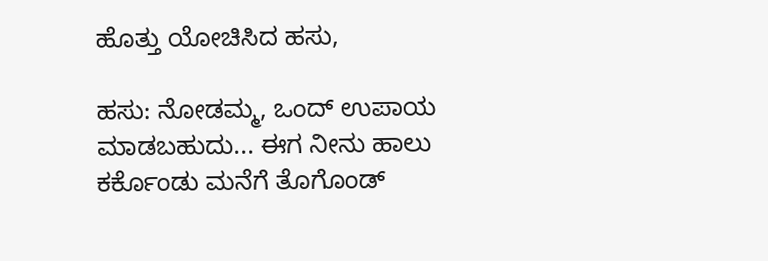ಹೊತ್ತು ಯೋಚಿಸಿದ ಹಸು,

ಹಸು: ನೋಡಮ್ಮ, ಒಂದ್ ಉಪಾಯ ಮಾಡಬಹುದು... ಈಗ ನೀನು ಹಾಲು ಕರ್ಕೊಂಡು ಮನೆಗೆ ತೊಗೊಂಡ್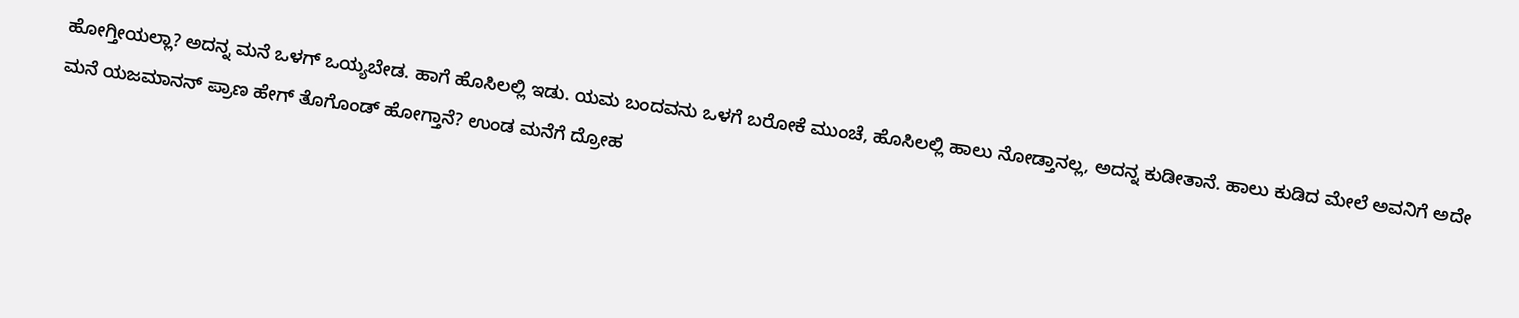ಹೋಗ್ತೀಯಲ್ಲಾ? ಅದನ್ನ ಮನೆ ಒಳಗ್ ಒಯ್ಯಬೇಡ. ಹಾಗೆ ಹೊಸಿಲಲ್ಲಿ ಇಡು. ಯಮ ಬಂದವನು ಒಳಗೆ ಬರೋಕೆ ಮುಂಚೆ, ಹೊಸಿಲಲ್ಲಿ ಹಾಲು ನೋಡ್ತಾನಲ್ಲ, ಅದನ್ನ ಕುಡೀತಾನೆ. ಹಾಲು ಕುಡಿದ ಮೇಲೆ ಅವನಿಗೆ ಅದೇ ಮನೆ ಯಜಮಾನನ್ ಪ್ರಾಣ ಹೇಗ್ ತೊಗೊಂಡ್ ಹೋಗ್ತಾನೆ? ಉಂಡ ಮನೆಗೆ ದ್ರೋಹ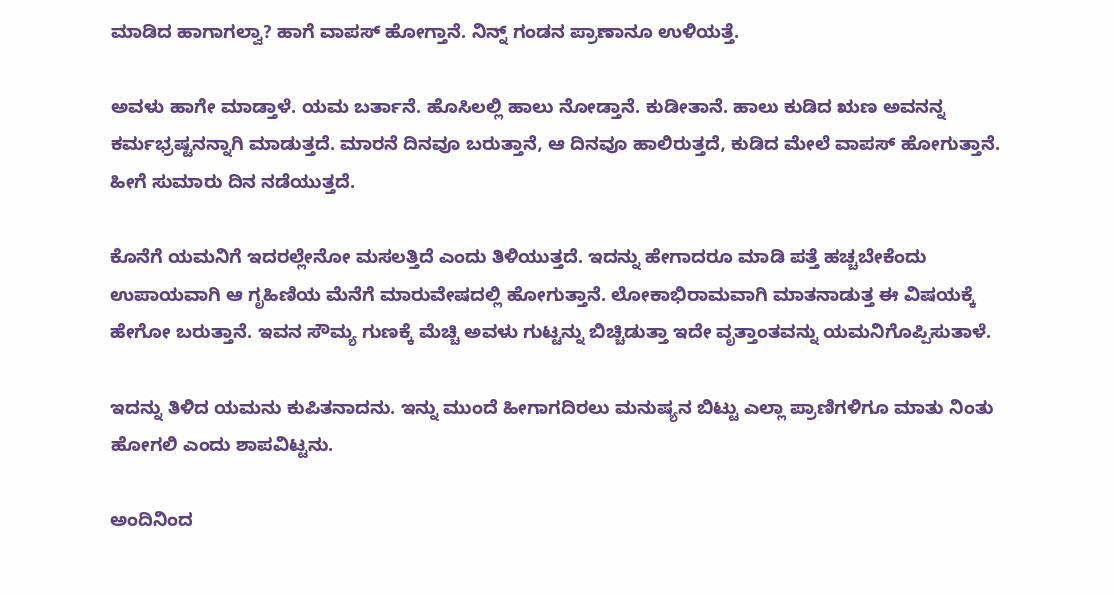ಮಾಡಿದ ಹಾಗಾಗಲ್ವಾ? ಹಾಗೆ ವಾಪಸ್ ಹೋಗ್ತಾನೆ. ನಿನ್ನ್ ಗಂಡನ ಪ್ರಾಣಾನೂ ಉಳಿಯತ್ತೆ.

ಅವಳು ಹಾಗೇ ಮಾಡ್ತಾಳೆ. ಯಮ ಬರ್ತಾನೆ. ಹೊಸಿಲಲ್ಲಿ ಹಾಲು ನೋಡ್ತಾನೆ. ಕುಡೀತಾನೆ. ಹಾಲು ಕುಡಿದ ಋಣ ಅವನನ್ನ ಕರ್ಮಭ್ರಷ್ಟನನ್ನಾಗಿ ಮಾಡುತ್ತದೆ. ಮಾರನೆ ದಿನವೂ ಬರುತ್ತಾನೆ, ಆ ದಿನವೂ ಹಾಲಿರುತ್ತದೆ, ಕುಡಿದ ಮೇಲೆ ವಾಪಸ್ ಹೋಗುತ್ತಾನೆ. ಹೀಗೆ ಸುಮಾರು ದಿನ ನಡೆಯುತ್ತದೆ.

ಕೊನೆಗೆ ಯಮನಿಗೆ ಇದರಲ್ಲೇನೋ ಮಸಲತ್ತಿದೆ ಎಂದು ತಿಳಿಯುತ್ತದೆ. ಇದನ್ನು ಹೇಗಾದರೂ ಮಾಡಿ ಪತ್ತೆ ಹಚ್ಚಬೇಕೆಂದು ಉಪಾಯವಾಗಿ ಆ ಗೃಹಿಣಿಯ ಮೆನೆಗೆ ಮಾರುವೇಷದಲ್ಲಿ ಹೋಗುತ್ತಾನೆ. ಲೋಕಾಭಿರಾಮವಾಗಿ ಮಾತನಾಡುತ್ತ ಈ ವಿಷಯಕ್ಕೆ ಹೇಗೋ ಬರುತ್ತಾನೆ. ಇವನ ಸೌಮ್ಯ ಗುಣಕ್ಕೆ ಮೆಚ್ಚಿ ಅವಳು ಗುಟ್ಟನ್ನು ಬಿಚ್ಚಿಡುತ್ತಾ ಇದೇ ವೃತ್ತಾಂತವನ್ನು ಯಮನಿಗೊಪ್ಪಿಸುತಾಳೆ.

ಇದನ್ನು ತಿಳಿದ ಯಮನು ಕುಪಿತನಾದನು. ಇನ್ನು ಮುಂದೆ ಹೀಗಾಗದಿರಲು ಮನುಷ್ಯನ ಬಿಟ್ಟು ಎಲ್ಲಾ ಪ್ರಾಣಿಗಳಿಗೂ ಮಾತು ನಿಂತು ಹೋಗಲಿ ಎಂದು ಶಾಪವಿಟ್ಟನು.

ಅಂದಿನಿಂದ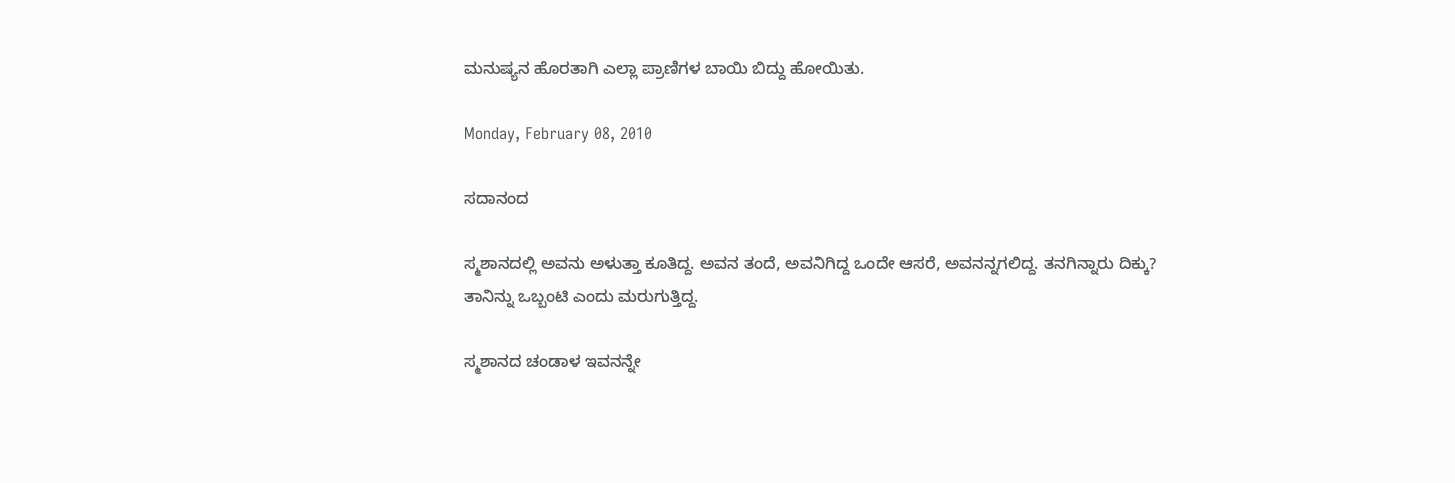ಮನುಷ್ಯನ ಹೊರತಾಗಿ ಎಲ್ಲಾ ಪ್ರಾಣಿಗಳ ಬಾಯಿ ಬಿದ್ದು ಹೋಯಿತು.

Monday, February 08, 2010

ಸದಾನಂದ

ಸ್ಮಶಾನದಲ್ಲಿ ಅವನು ಅಳುತ್ತಾ ಕೂತಿದ್ದ. ಅವನ ತಂದೆ, ಅವನಿಗಿದ್ದ ಒಂದೇ ಆಸರೆ, ಅವನನ್ನಗಲಿದ್ದ. ತನಗಿನ್ನಾರು ದಿಕ್ಕು? ತಾನಿನ್ನು ಒಬ್ಬಂಟಿ ಎಂದು ಮರುಗುತ್ತಿದ್ದ.

ಸ್ಮಶಾನದ ಚಂಡಾಳ ಇವನನ್ನೇ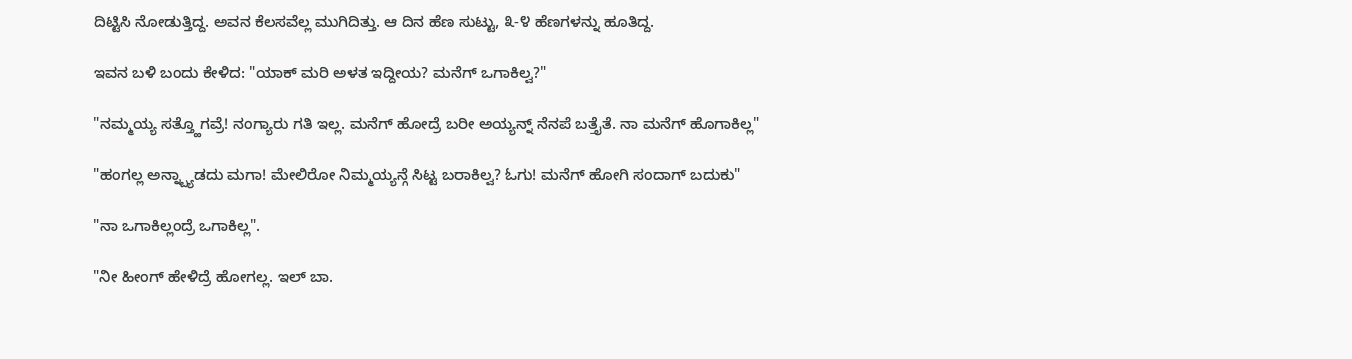ದಿಟ್ಟಿಸಿ ನೋಡುತ್ತಿದ್ದ. ಅವನ ಕೆಲಸವೆಲ್ಲ ಮುಗಿದಿತ್ತು. ಆ ದಿನ ಹೆಣ ಸುಟ್ಟು, ೩-೪ ಹೆಣಗಳನ್ನು ಹೂತಿದ್ದ.

ಇವನ ಬಳಿ ಬಂದು ಕೇಳಿದ: "ಯಾಕ್ ಮರಿ ಅಳತ ಇದ್ದೀಯ? ಮನೆಗ್ ಒಗಾಕಿಲ್ವ?"

"ನಮ್ಮಯ್ಯ ಸತ್ತ್ಹೊಗವ್ರೆ! ನಂಗ್ಯಾರು ಗತಿ ಇಲ್ಲ. ಮನೆಗ್ ಹೋದ್ರೆ ಬರೀ ಅಯ್ಯನ್ನ್ ನೆನಪೆ ಬತ್ತೈತೆ. ನಾ ಮನೆಗ್ ಹೊಗಾಕಿಲ್ಲ"

"ಹಂಗಲ್ಲ ಅನ್ನ್ಬ್ಯಾಡದು ಮಗಾ! ಮೇಲಿರೋ ನಿಮ್ಮಯ್ಯನ್ಗೆ ಸಿಟ್ಟ ಬರಾಕಿಲ್ವ? ಓಗು! ಮನೆಗ್ ಹೋಗಿ ಸಂದಾಗ್ ಬದುಕು"

"ನಾ ಒಗಾಕಿಲ್ಲಂದ್ರೆ ಒಗಾಕಿಲ್ಲ".

"ನೀ ಹೀಂಗ್ ಹೇಳಿದ್ರೆ ಹೋಗಲ್ಲ. ಇಲ್ ಬಾ.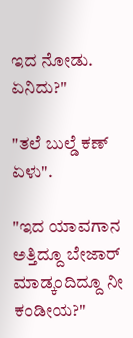ಇದ ನೋಡು. ಏನಿದು?"

"ತಲೆ ಬುಲ್ಡೆ ಕಣ್ ಏಳು".

"ಇದ ಯಾವಗಾನ ಅತ್ತಿದ್ದೂ ಬೇಜಾರ್ ಮಾಡ್ಕಂದಿದ್ದೂ ನೀ ಕಂಡೀಯ?"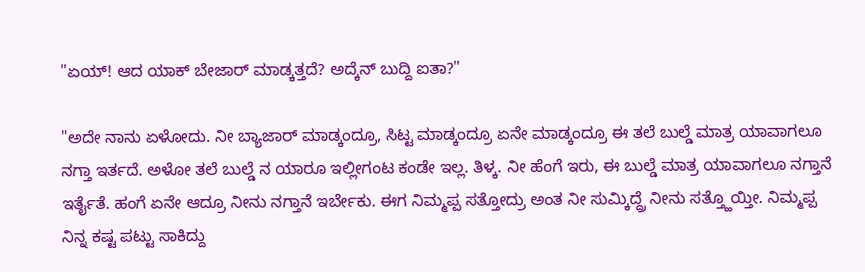"ಏಯ್! ಆದ ಯಾಕ್ ಬೇಜಾರ್ ಮಾಡ್ಕತ್ತದೆ? ಅದ್ಕೆನ್ ಬುದ್ದಿ ಐತಾ?"

"ಅದೇ ನಾನು ಏಳೋದು. ನೀ ಬ್ಯಾಜಾರ್ ಮಾಡ್ಕಂದ್ರೂ, ಸಿಟ್ಟ ಮಾಡ್ಕಂದ್ರೂ ಏನೇ ಮಾಡ್ಕಂದ್ರೂ ಈ ತಲೆ ಬುಲ್ಡೆ ಮಾತ್ರ ಯಾವಾಗಲೂ ನಗ್ತಾ ಇರ್ತದೆ. ಅಳೋ ತಲೆ ಬುಲ್ಡೆ ನ ಯಾರೂ ಇಲ್ಲೀಗಂಟ ಕಂಡೇ ಇಲ್ಲ. ತಿಳ್ಕ. ನೀ ಹೆಂಗೆ ಇರು, ಈ ಬುಲ್ಡೆ ಮಾತ್ರ ಯಾವಾಗಲೂ ನಗ್ತಾನೆ ಇರ್ತೈತೆ. ಹಂಗೆ ಏನೇ ಆದ್ರೂ ನೀನು ನಗ್ತಾನೆ ಇರ್ಬೇಕು. ಈಗ ನಿಮ್ಮಪ್ಪ ಸತ್ತೋದ್ರು ಅಂತ ನೀ ಸುಮ್ಕಿದ್ದ್ರೆ ನೀನು ಸತ್ತ್ಹೊಯ್ತೀ. ನಿಮ್ಮಪ್ಪ ನಿನ್ನ ಕಷ್ಟ ಪಟ್ಟು ಸಾಕಿದ್ದು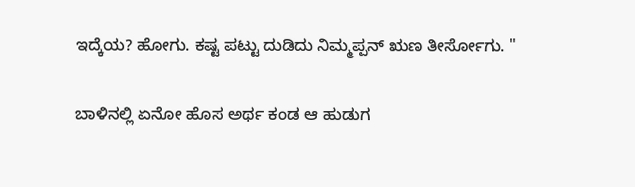ಇದ್ಕೆಯ? ಹೋಗು. ಕಷ್ಟ ಪಟ್ಟು ದುಡಿದು ನಿಮ್ಮಪ್ಪನ್ ಋಣ ತೀರ್ಸೋಗು. "

ಬಾಳಿನಲ್ಲಿ ಏನೋ ಹೊಸ ಅರ್ಥ ಕಂಡ ಆ ಹುಡುಗ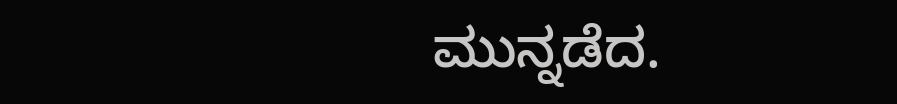ಮುನ್ನಡೆದ.